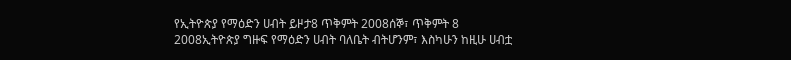የኢትዮጵያ የማዕድን ሀብት ይዞታ8 ጥቅምት 2008ሰኞ፣ ጥቅምት 8 2008ኢትዮጵያ ግዙፍ የማዕድን ሀብት ባለቤት ብትሆንም፣ እስካሁን ከዚሁ ሀብቷ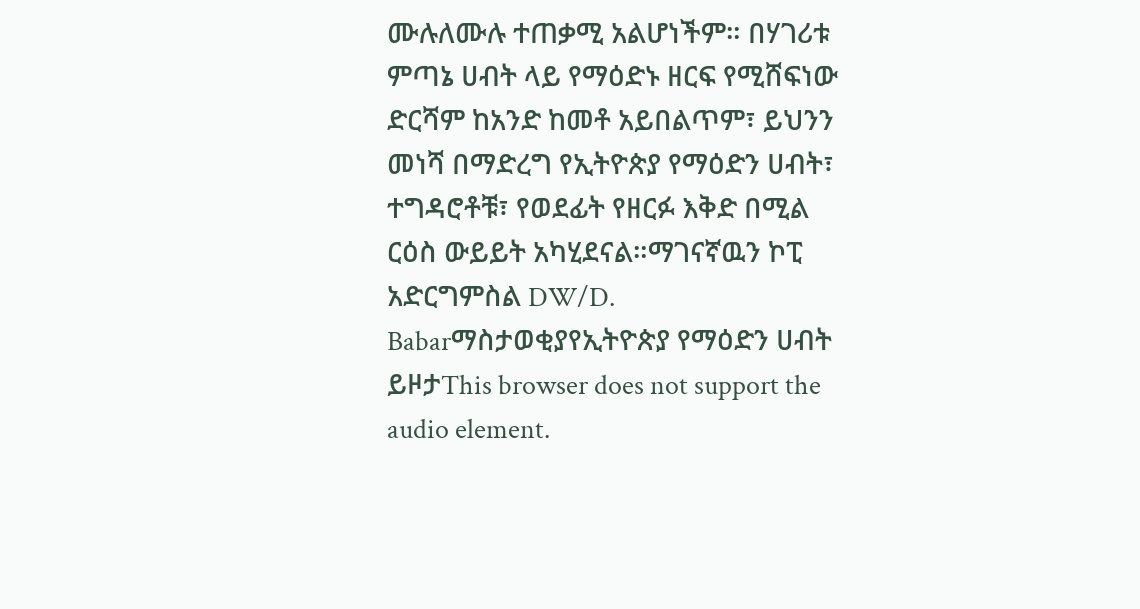ሙሉለሙሉ ተጠቃሚ አልሆነችም። በሃገሪቱ ምጣኔ ሀብት ላይ የማዕድኑ ዘርፍ የሚሸፍነው ድርሻም ከአንድ ከመቶ አይበልጥም፣ ይህንን መነሻ በማድረግ የኢትዮጵያ የማዕድን ሀብት፣ ተግዳሮቶቹ፣ የወደፊት የዘርፉ እቅድ በሚል ርዕስ ውይይት አካሂደናል።ማገናኛዉን ኮፒ አድርግምስል DW/D. Babarማስታወቂያየኢትዮጵያ የማዕድን ሀብት ይዞታThis browser does not support the audio element.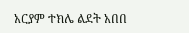አርያም ተክሌ ልደት አበበ